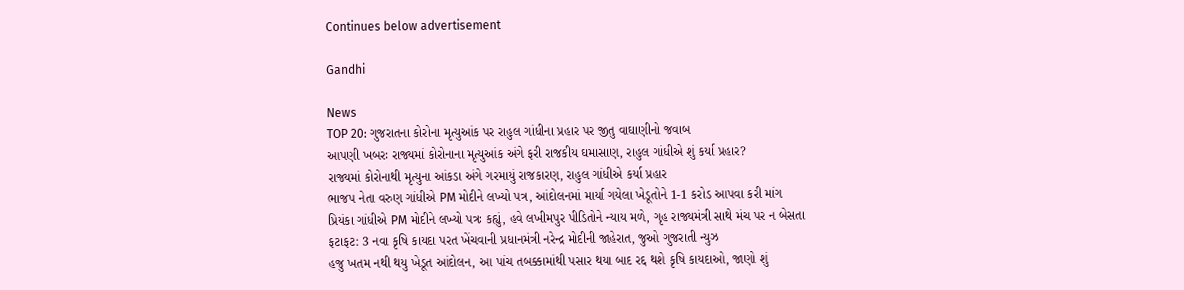Continues below advertisement

Gandhi

News
TOP 20: ગુજરાતના કોરોના મૃત્યુઆંક પર રાહુલ ગાંધીના પ્રહાર પર જીતુ વાઘાણીનો જવાબ
આપણી ખબરઃ રાજ્યમાં કોરોનાના મૃત્યુઆંક અંગે ફરી રાજકીય ઘમાસાણ, રાહુલ ગાંધીએ શું કર્યા પ્રહાર?
રાજ્યમાં કોરોનાથી મૃત્યુના આંકડા અંગે ગરમાયું રાજકારણ, રાહુલ ગાંધીએ કર્યા પ્રહાર
ભાજપ નેતા વરુણ ગાંધીએ PM મોદીને લખ્યો પત્ર, આંદોલનમાં માર્યા ગયેલા ખેડૂતોને 1-1 કરોડ આપવા કરી માંગ
પ્રિયંકા ગાંધીએ PM મોદીને લખ્યો પત્રઃ કહ્યું, હવે લખીમપુર પીડિતોને ન્યાય મળે, ગૃહ રાજ્યમંત્રી સાથે મંચ પર ન બેસતા
ફટાફટ: 3 નવા કૃષિ કાયદા પરત ખેંચવાની પ્રધાનમંત્રી નરેન્દ્ર મોદીની જાહેરાત, જુઓ ગુજરાતી ન્યુઝ
હજુ ખતમ નથી થયુ ખેડૂત આંદોલન, આ પાંચ તબક્કામાંથી પસાર થયા બાદ રદ્દ થશે કૃષિ કાયદાઓ, જાણો શું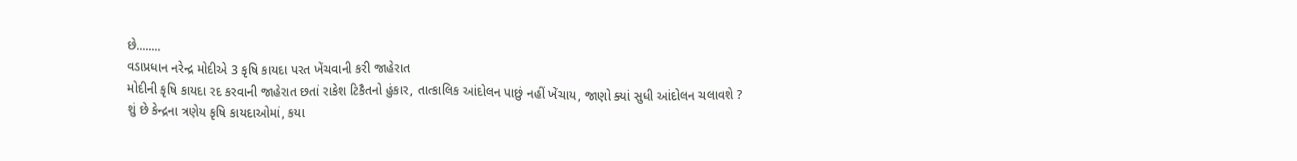છે........
વડાપ્રધાન નરેન્દ્ર મોદીએ 3 કૃષિ કાયદા પરત ખેંચવાની કરી જાહેરાત
મોદીની કૃષિ કાયદા રદ કરવાની જાહેરાત છતાં રાકેશ ટિકૈતનો હુંકાર, તાત્કાલિક આંદોલન પાછું નહીં ખેંચાય, જાણો ક્યાં સુધી આંદોલન ચલાવશે ?
શું છે કેન્દ્રના ત્રણેય કૃષિ કાયદાઓમાં, કયા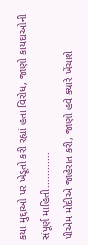કયા મુદ્દાઓ પર ખેડૂતો કરી રહ્યાં હતા વિરોધ, જાણો કાયદાઓની સંપૂર્ણ માહિતી............
પીએમ મોદીએ જાહેરાત કરી, જાણો હવે ક્યારે ખેંચાશે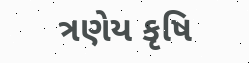ત્રણેય કૃષિ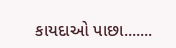કાયદાઓ પાછા.......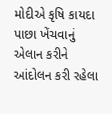મોદીએ કૃષિ કાયદા પાછા ખેંચવાનું એલાન કરીને આંદોલન કરી રહેલા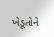ખેડૂતોને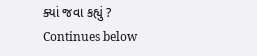ક્યાં જવા કહ્યું ?
Continues below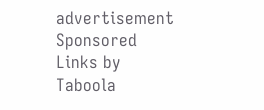advertisement
Sponsored Links by Taboola